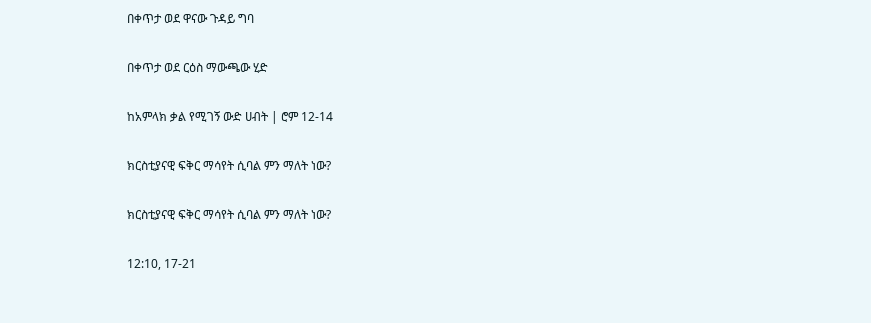በቀጥታ ወደ ዋናው ጉዳይ ግባ

በቀጥታ ወደ ርዕስ ማውጫው ሂድ

ከአምላክ ቃል የሚገኝ ውድ ሀብት | ሮም 12-14

ክርስቲያናዊ ፍቅር ማሳየት ሲባል ምን ማለት ነው?

ክርስቲያናዊ ፍቅር ማሳየት ሲባል ምን ማለት ነው?

12:10, 17-21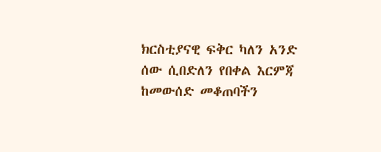ክርስቲያናዊ ፍቅር ካለን አንድ ሰው ሲበድለን የበቀል እርምጃ ከመውሰድ መቆጠባችን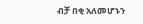ብቻ በቂ አለመሆኑን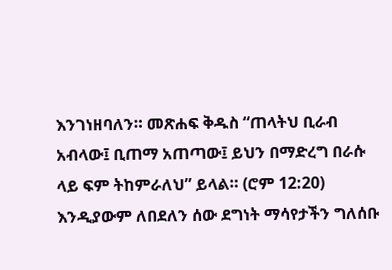እንገነዘባለን። መጽሐፍ ቅዱስ “ጠላትህ ቢራብ አብላው፤ ቢጠማ አጠጣው፤ ይህን በማድረግ በራሱ ላይ ፍም ትከምራለህ” ይላል። (ሮም 12:20) እንዲያውም ለበደለን ሰው ደግነት ማሳየታችን ግለሰቡ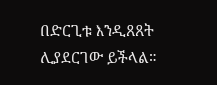በድርጊቱ እንዲጸጸት ሊያደርገው ይችላል።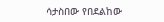ሳታስበው የበደልከው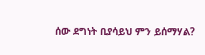ሰው ደግነት ቢያሳይህ ምን ይሰማሃል?